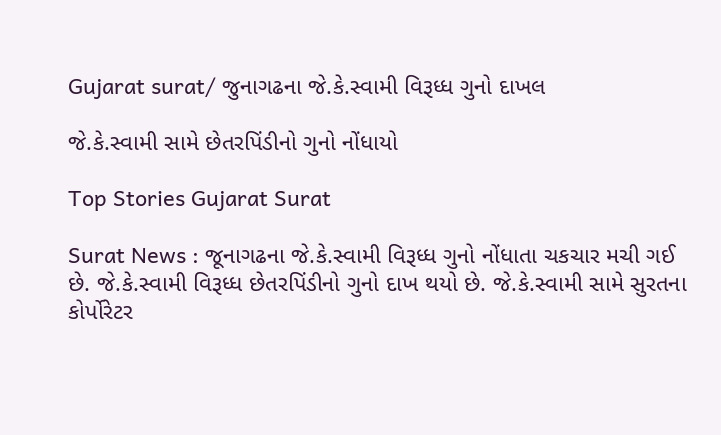Gujarat surat/ જુનાગઢના જે.કે.સ્વામી વિરૂધ્ધ ગુનો દાખલ

જે.કે.સ્વામી સામે છેતરપિંડીનો ગુનો નોંધાયો

Top Stories Gujarat Surat

Surat News : જૂનાગઢના જે.કે.સ્વામી વિરૂધ્ધ ગુનો નોંધાતા ચકચાર મચી ગઈ છે. જે.કે.સ્વામી વિરૂધ્ધ છેતરપિંડીનો ગુનો દાખ થયો છે. જે.કે.સ્વામી સામે સુરતના કોર્પોરેટર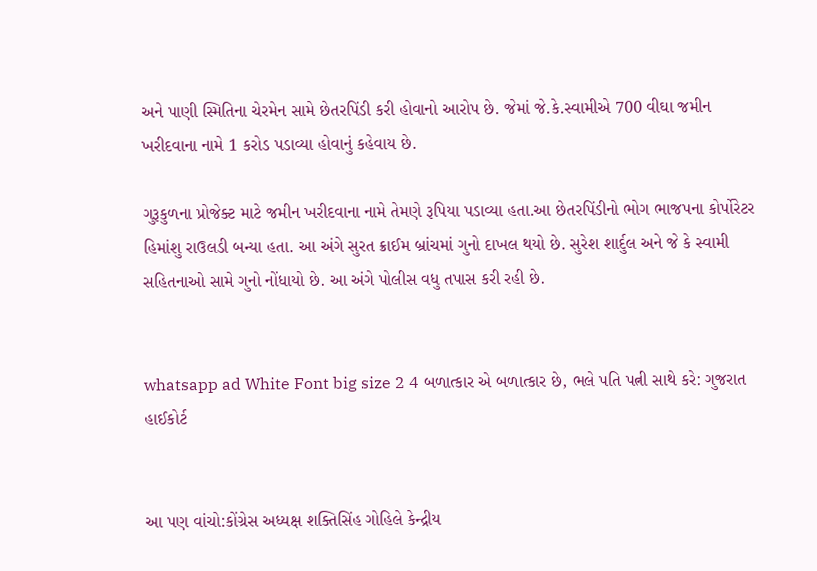અને પાણી સ્મિતિના ચેરમેન સામે છેતરપિંડી કરી હોવાનો આરોપ છે. જેમાં જે.કે.સ્વામીએ 700 વીઘા જમીન ખરીદવાના નામે 1 કરોડ પડાવ્યા હોવાનું કહેવાય છે.

ગુરૂકુળના પ્રોજેક્ટ માટે જમીન ખરીદવાના નામે તેમણે રૂપિયા પડાવ્યા હતા.આ છેતરપિંડીનો ભોગ ભાજપના કોર્પોરેટર હિમાંશુ રાઉલડી બન્યા હતા. આ અંગે સુરત ક્રાઈમ બ્રાંચમાં ગુનો દાખલ થયો છે. સુરેશ શાર્દુલ અને જે કે સ્વામી સહિતનાઓ સામે ગુનો નોંધાયો છે. આ અંગે પોલીસ વધુ તપાસ કરી રહી છે.


whatsapp ad White Font big size 2 4 બળાત્કાર એ બળાત્કાર છે, ભલે પતિ પત્ની સાથે કરે: ગુજરાત હાઈકોર્ટ


આ પણ વાંચો:કોંગ્રેસ અધ્યક્ષ શક્તિસિંહ ગોહિલે કેન્દ્રીય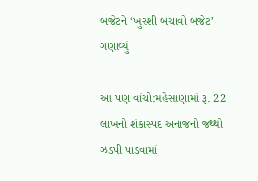બજેટને ‘ખુરશી બચાવો બજેટ’ ગણાવ્યું

આ પણ વાંચો:મહેસાણામાં રૂ. 22 લાખનો શંકાસ્પદ અનાજનો જથ્થો ઝડપી પાડવામાં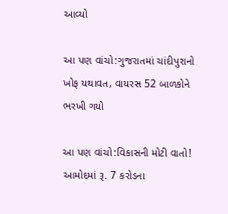આવ્યો

આ પણ વાંચો:ગુજરાતમાં ચાંદીપુરાનો ખોફ યથાવત, વાયરસ 52 બાળકોને ભરખી ગયો

આ પણ વાંચો:વિકાસની મોટી વાતો! આમોદમાં રૂ. 7 કરોડના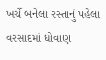ખર્ચે બનેલા રસ્તાનું પહેલા વરસાદમાં ધોવાણ